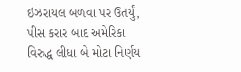ઇઝરાયલ બળવા પર ઉતર્યું, પીસ કરાર બાદ અમેરિકા વિરુદ્ધ લીધા બે મોટા નિર્ણય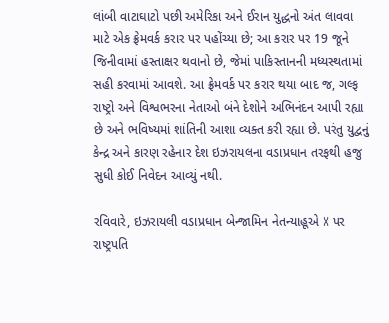લાંબી વાટાઘાટો પછી અમેરિકા અને ઈરાન યુદ્ધનો અંત લાવવા માટે એક ફ્રેમવર્ક કરાર પર પહોંચ્યા છે; આ કરાર પર 19 જૂને જિનીવામાં હસ્તાક્ષર થવાનો છે, જેમાં પાકિસ્તાનની મધ્યસ્થતામાં સહી કરવામાં આવશે. આ ફ્રેમવર્ક પર કરાર થયા બાદ જ, ગલ્ફ રાષ્ટ્રો અને વિશ્વભરના નેતાઓ બંને દેશોને અભિનંદન આપી રહ્યા છે અને ભવિષ્યમાં શાંતિની આશા વ્યક્ત કરી રહ્યા છે. પરંતુ યુદ્વનું કેન્દ્ર અને કારણ રહેનાર દેશ ઇઝરાયલના વડાપ્રધાન તરફથી હજુ સુધી કોઈ નિવેદન આવ્યું નથી.

રવિવારે, ઇઝરાયલી વડાપ્રધાન બેન્જામિન નેતન્યાહૂએ X પર રાષ્ટ્રપતિ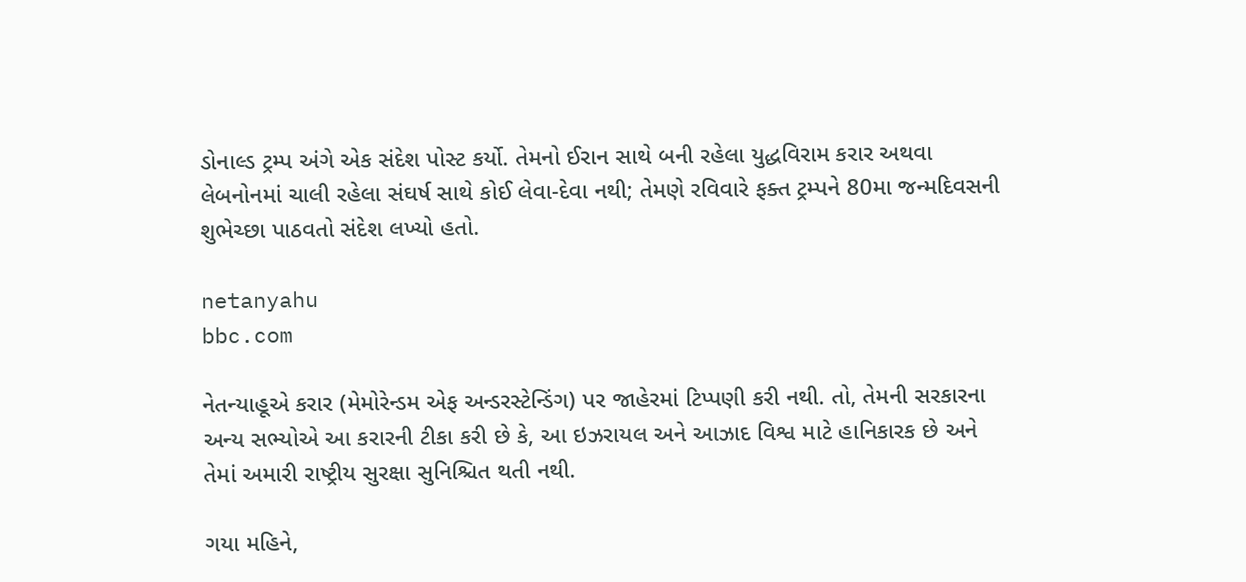ડોનાલ્ડ ટ્રમ્પ અંગે એક સંદેશ પોસ્ટ કર્યો. તેમનો ઈરાન સાથે બની રહેલા યુદ્ધવિરામ કરાર અથવા લેબનોનમાં ચાલી રહેલા સંઘર્ષ સાથે કોઈ લેવા-દેવા નથી; તેમણે રવિવારે ફક્ત ટ્રમ્પને 80મા જન્મદિવસની શુભેચ્છા પાઠવતો સંદેશ લખ્યો હતો.

netanyahu
bbc.com

નેતન્યાહૂએ કરાર (મેમોરેન્ડમ એફ અન્ડરસ્ટેન્ડિંગ) પર જાહેરમાં ટિપ્પણી કરી નથી. તો, તેમની સરકારના અન્ય સભ્યોએ આ કરારની ટીકા કરી છે કે, આ ઇઝરાયલ અને આઝાદ વિશ્વ માટે હાનિકારક છે અને તેમાં અમારી રાષ્ટ્રીય સુરક્ષા સુનિશ્ચિત થતી નથી.

ગયા મહિને,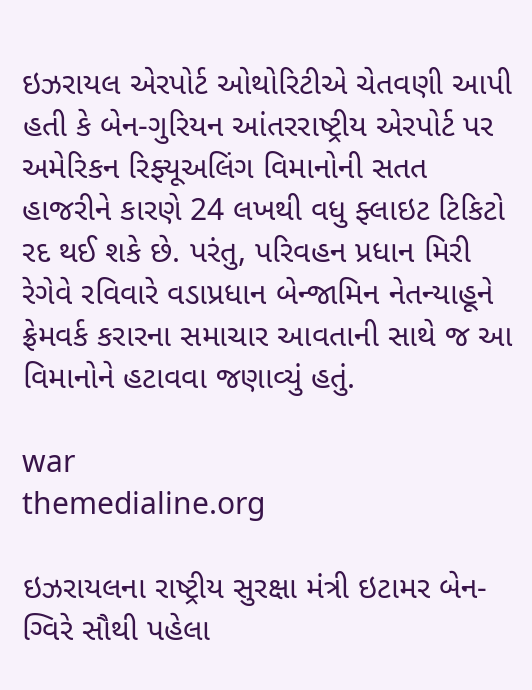ઇઝરાયલ એરપોર્ટ ઓથોરિટીએ ચેતવણી આપી હતી કે બેન-ગુરિયન આંતરરાષ્ટ્રીય એરપોર્ટ પર અમેરિકન રિફ્યૂઅલિંગ વિમાનોની સતત હાજરીને કારણે 24 લખથી વધુ ફ્લાઇટ ટિકિટો રદ થઈ શકે છે. પરંતુ, પરિવહન પ્રધાન મિરી રેગેવે રવિવારે વડાપ્રધાન બેન્જામિન નેતન્યાહૂને ફ્રેમવર્ક કરારના સમાચાર આવતાની સાથે જ આ વિમાનોને હટાવવા જણાવ્યું હતું.

war
themedialine.org

ઇઝરાયલના રાષ્ટ્રીય સુરક્ષા મંત્રી ઇટામર બેન-ગ્વિરે સૌથી પહેલા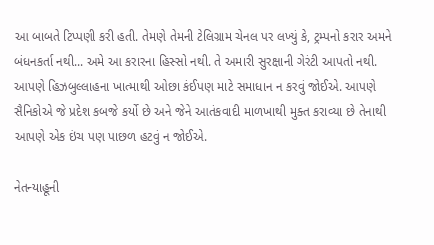આ બાબતે ટિપ્પણી કરી હતી. તેમણે તેમની ટેલિગ્રામ ચેનલ પર લખ્યું કે, ટ્રમ્પનો કરાર અમને બંધનકર્તા નથી... અમે આ કરારના હિસ્સો નથી. તે અમારી સુરક્ષાની ગેરંટી આપતો નથી. આપણે હિઝબુલ્લાહના ખાત્માથી ઓછા કંઈપણ માટે સમાધાન ન કરવું જોઈએ. આપણે સૈનિકોએ જે પ્રદેશ કબજે કર્યો છે અને જેને આતંકવાદી માળખાથી મુક્ત કરાવ્યા છે તેનાથી આપણે એક ઇંચ પણ પાછળ હટવું ન જોઈએ.

નેતન્યાહૂની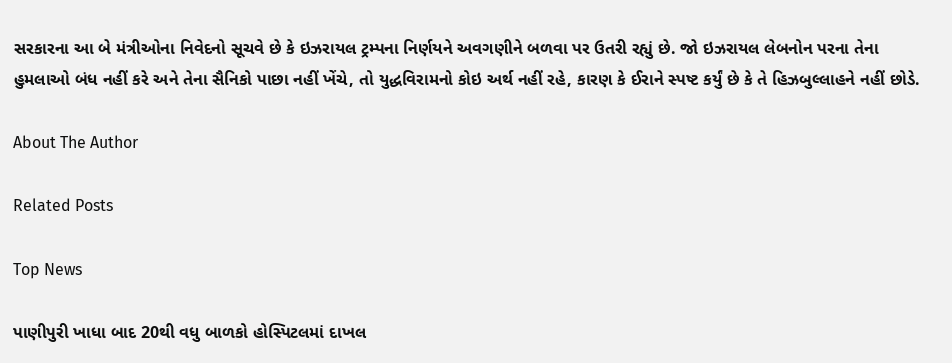સરકારના આ બે મંત્રીઓના નિવેદનો સૂચવે છે કે ઇઝરાયલ ટ્રમ્પના નિર્ણયને અવગણીને બળવા પર ઉતરી રહ્યું છે. જો ઇઝરાયલ લેબનોન પરના તેના હુમલાઓ બંધ નહીં કરે અને તેના સૈનિકો પાછા નહીં ખેંચે, તો યુદ્ધવિરામનો કોઇ અર્થ નહીં રહે, કારણ કે ઈરાને સ્પષ્ટ કર્યું છે કે તે હિઝબુલ્લાહને નહીં છોડે.

About The Author

Related Posts

Top News

પાણીપુરી ખાધા બાદ 20થી વધુ બાળકો હોસ્પિટલમાં દાખલ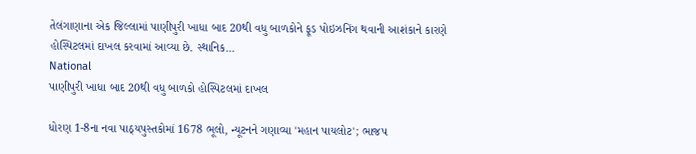તેલંગાણાના એક જિલ્લામાં પાણીપુરી ખાધા બાદ 20થી વધુ બાળકોને ફૂડ પોઇઝનિંગ થવાની આશંકાને કારણે હોસ્પિટલમાં દાખલ કરવામાં આવ્યા છે. સ્થાનિક...
National
પાણીપુરી ખાધા બાદ 20થી વધુ બાળકો હોસ્પિટલમાં દાખલ

ધોરણ 1-8ના નવા પાઠ્યપુસ્તકોમાં 1678 ભૂલો, ન્યૂટનને ગણાવ્યા 'મહાન પાયલોટ'; ભાજપ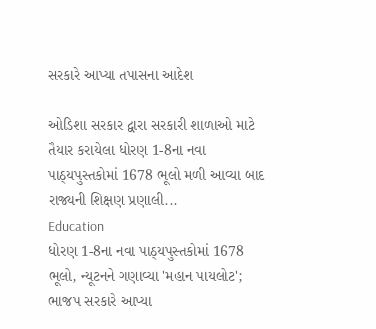સરકારે આપ્યા તપાસના આદેશ

ઓડિશા સરકાર દ્વારા સરકારી શાળાઓ માટે તૈયાર કરાયેલા ધોરણ 1-8ના નવા પાઠ્યપુસ્તકોમાં 1678 ભૂલો મળી આવ્યા બાદ રાજ્યની શિક્ષણ પ્રણાલી...
Education
ધોરણ 1-8ના નવા પાઠ્યપુસ્તકોમાં 1678 ભૂલો, ન્યૂટનને ગણાવ્યા 'મહાન પાયલોટ'; ભાજપ સરકારે આપ્યા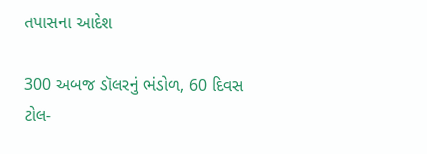તપાસના આદેશ

300 અબજ ડૉલરનું ભંડોળ, 60 દિવસ ટોલ-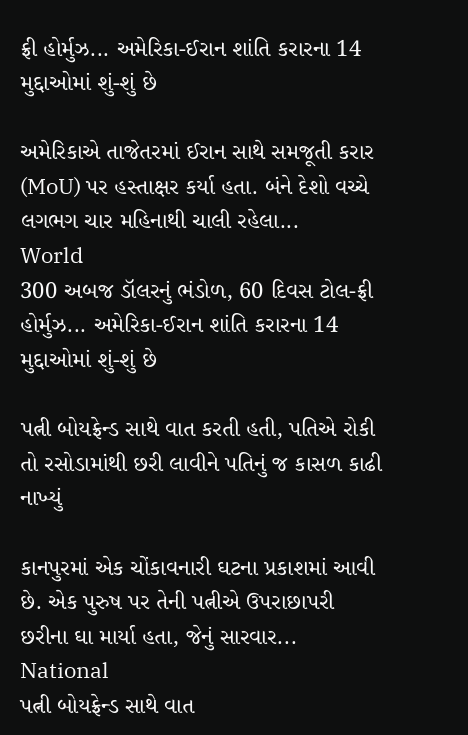ફ્રી હોર્મુઝ... અમેરિકા-ઈરાન શાંતિ કરારના 14 મુદ્દાઓમાં શું-શું છે

અમેરિકાએ તાજેતરમાં ઈરાન સાથે સમજૂતી કરાર (MoU) પર હસ્તાક્ષર કર્યા હતા. બંને દેશો વચ્ચે લગભગ ચાર મહિનાથી ચાલી રહેલા...
World
300 અબજ ડૉલરનું ભંડોળ, 60 દિવસ ટોલ-ફ્રી હોર્મુઝ... અમેરિકા-ઈરાન શાંતિ કરારના 14 મુદ્દાઓમાં શું-શું છે

પત્ની બોયફ્રેન્ડ સાથે વાત કરતી હતી, પતિએ રોકી તો રસોડામાંથી છરી લાવીને પતિનું જ કાસળ કાઢી નાખ્યું

કાનપુરમાં એક ચોંકાવનારી ઘટના પ્રકાશમાં આવી છે. એક પુરુષ પર તેની પત્નીએ ઉપરાછાપરી છરીના ઘા માર્યા હતા, જેનું સારવાર...
National
પત્ની બોયફ્રેન્ડ સાથે વાત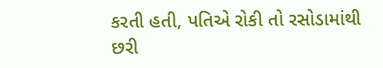કરતી હતી, પતિએ રોકી તો રસોડામાંથી છરી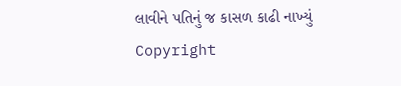લાવીને પતિનું જ કાસળ કાઢી નાખ્યું
Copyright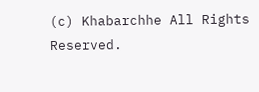(c) Khabarchhe All Rights Reserved.